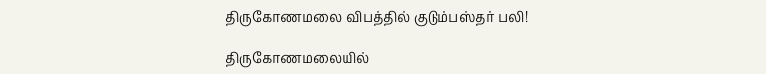திருகோணமலை விபத்தில் குடும்பஸ்தர் பலி!

திருகோணமலையில்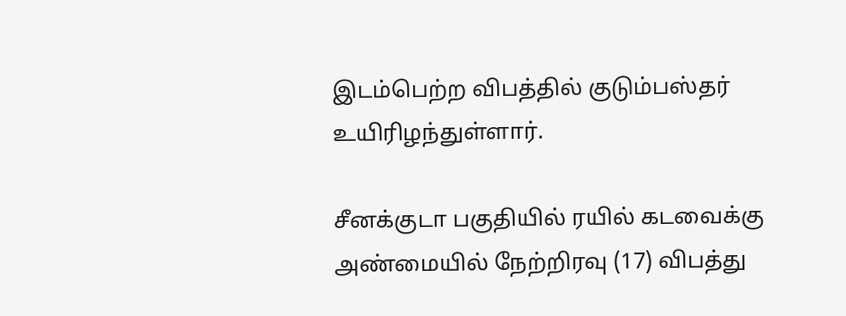இடம்பெற்ற விபத்தில் குடும்பஸ்தர் உயிரிழந்துள்ளார்.

சீனக்குடா பகுதியில் ரயில் கடவைக்கு அண்மையில் நேற்றிரவு (17) விபத்து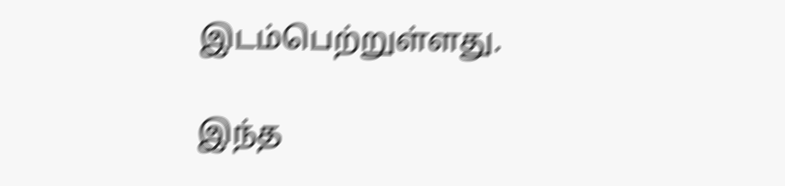இடம்பெற்றுள்ளது.

இந்த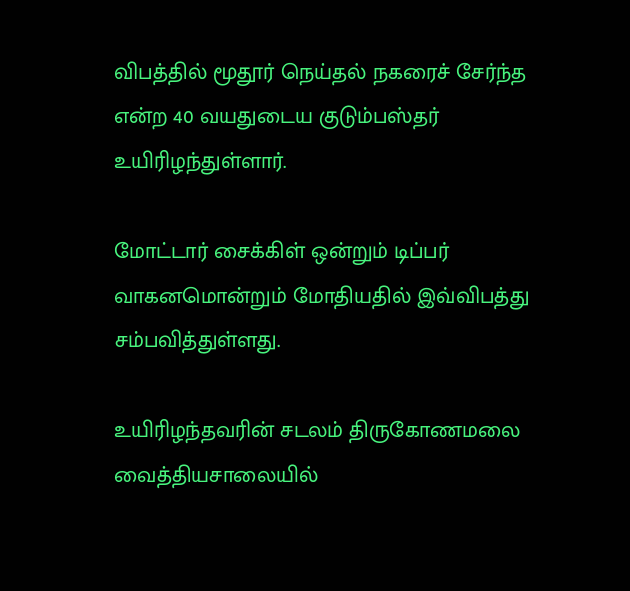விபத்தில் மூதூர் நெய்தல் நகரைச் சேர்ந்த என்ற 40 வயதுடைய குடும்பஸ்தர் உயிரிழந்துள்ளார்.

மோட்டார் சைக்கிள் ஒன்றும் டிப்பர் வாகனமொன்றும் மோதியதில் இவ்விபத்து சம்பவித்துள்ளது.

உயிரிழந்தவரின் சடலம் திருகோணமலை வைத்தியசாலையில்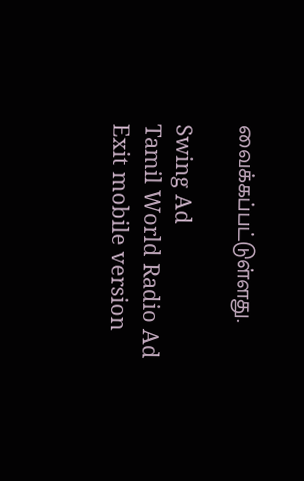வைக்கப்பட்டுள்ளது.

Swing Ad
Tamil World Radio Ad
Exit mobile version